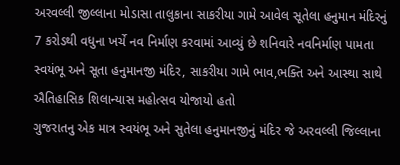અરવલ્લી જીલ્લાના મોડાસા તાલુકાના સાકરીયા ગામે આવેલ સૂતેલા હનુમાન મંદિરનું 7 કરોડથી વધુના ખર્ચે નવ નિર્માણ કરવામાં આવ્યું છે શનિવારે નવનિર્માણ પામતા સ્વયંભૂ અને સૂતા હનુમાનજી મંદિર, સાકરીયા ગામે ભાવ,ભક્તિ અને આસ્થા સાથે ઐતિહાસિક શિલાન્યાસ મહોત્સવ યોજાયો હતો
ગુજરાતનુ એક માત્ર સ્વયંભૂ અને સુતેલા હનુમાનજીનું મંદિર જે અરવલ્લી જિલ્લાના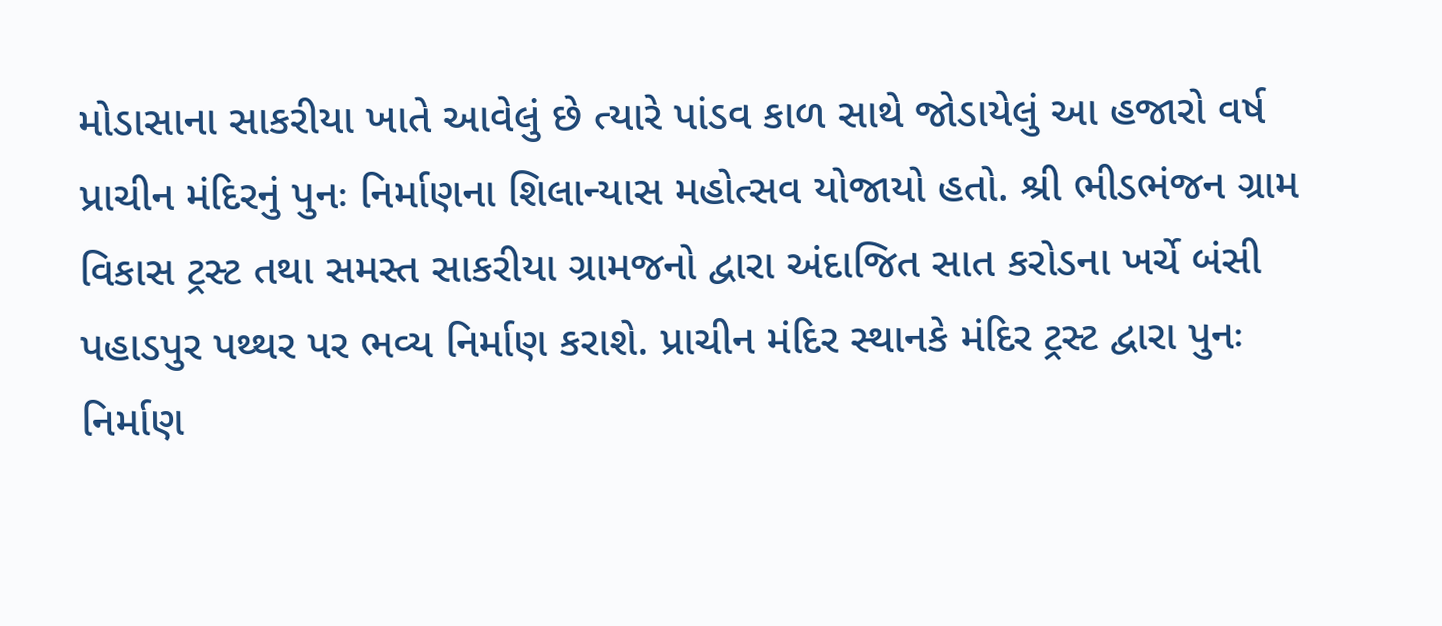મોડાસાના સાકરીયા ખાતે આવેલું છે ત્યારે પાંડવ કાળ સાથે જોડાયેલું આ હજારો વર્ષ પ્રાચીન મંદિરનું પુનઃ નિર્માણના શિલાન્યાસ મહોત્સવ યોજાયો હતો. શ્રી ભીડભંજન ગ્રામ વિકાસ ટ્રસ્ટ તથા સમસ્ત સાકરીયા ગ્રામજનો દ્વારા અંદાજિત સાત કરોડના ખર્ચે બંસી પહાડપુર પથ્થર પર ભવ્ય નિર્માણ કરાશે. પ્રાચીન મંદિર સ્થાનકે મંદિર ટ્રસ્ટ દ્વારા પુનઃ નિર્માણ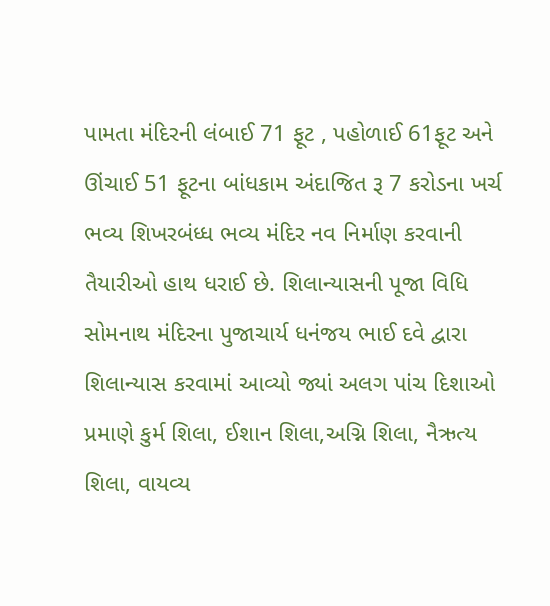પામતા મંદિરની લંબાઈ 71 ફૂટ , પહોળાઈ 61ફૂટ અને ઊંચાઈ 51 ફૂટના બાંધકામ અંદાજિત રૂ 7 કરોડના ખર્ચ ભવ્ય શિખરબંધ્ધ ભવ્ય મંદિર નવ નિર્માણ કરવાની તૈયારીઓ હાથ ધરાઈ છે. શિલાન્યાસની પૂજા વિધિ સોમનાથ મંદિરના પુજાચાર્ય ધનંજય ભાઈ દવે દ્વારા શિલાન્યાસ કરવામાં આવ્યો જ્યાં અલગ પાંચ દિશાઓ પ્રમાણે કુર્મ શિલા, ઈશાન શિલા,અગ્નિ શિલા, નૈઋત્ય શિલા, વાયવ્ય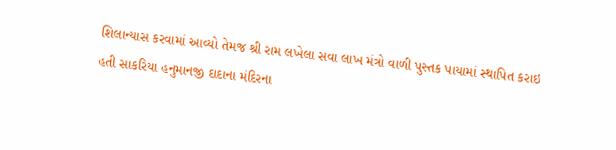શિલાન્યાસ કરવામાં આવ્યો તેમજ શ્રી રામ લખેલા સવા લાખ મંત્રો વાળી પુસ્તક પાયામાં સ્થાપિત કરાઇ હતી સાકરિયા હનુમાનજી દાદાના મંદિરના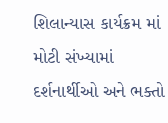શિલાન્યાસ કાર્યક્રમ માં મોટી સંખ્યામાં દર્શનાર્થીઓ અને ભક્તો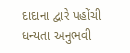દાદાના દ્વારે પહોંચી ધન્યતા અનુભવી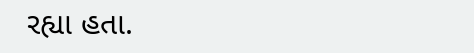રહ્યા હતા.